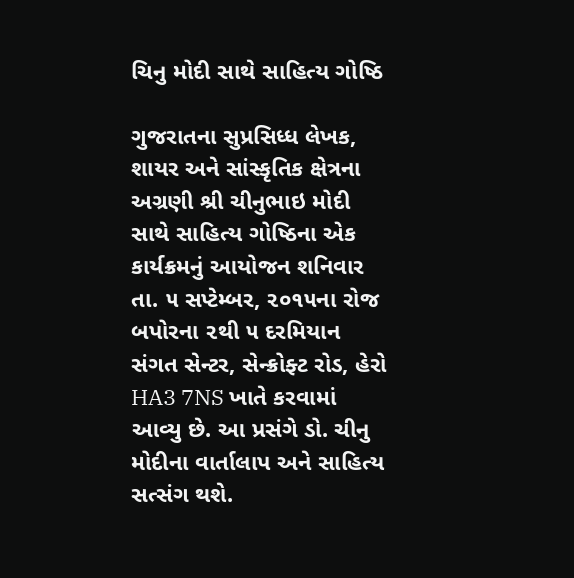ચિનુ મોદી સાથે સાહિત્ય ગોષ્ઠિ

ગુજરાતના સુપ્રસિધ્ધ લેખક, શાયર અને સાંસ્કૃતિક ક્ષેત્રના અગ્રણી શ્રી ચીનુભાઇ મોદી સાથે સાહિત્ય ગોષ્ઠિના એક કાર્યક્રમનું આયોજન શનિવાર તા. ૫ સપ્ટેમ્બર, ૨૦૧૫ના રોજ બપોરના ૨થી ૫ દરમિયાન સંગત સેન્ટર, સેન્ક્રોફ્ટ રોડ, હેરો HA3 7NS ખાતે કરવામાં આવ્યુ છે. આ પ્રસંગે ડો. ચીનુ મોદીના વાર્તાલાપ અને સાહિત્ય સત્સંગ થશે.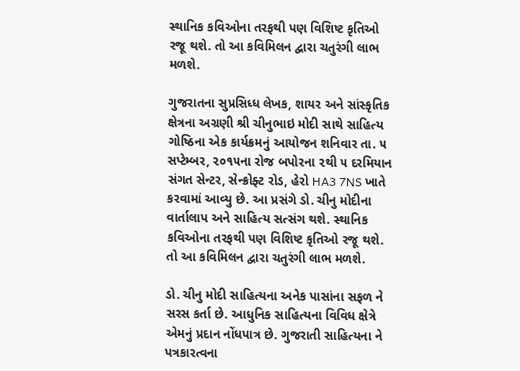સ્થાનિક કવિઓના તરફથી પણ વિશિષ્ટ કૃતિઓ રજૂ થશે. તો આ કવિમિલન દ્વારા ચતુરંગી લાભ મળશે.

ગુજરાતના સુપ્રસિધ્ધ લેખક, શાયર અને સાંસ્કૃતિક ક્ષેત્રના અગ્રણી શ્રી ચીનુભાઇ મોદી સાથે સાહિત્ય ગોષ્ઠિના એક કાર્યક્રમનું આયોજન શનિવાર તા. ૫ સપ્ટેમ્બર, ૨૦૧૫ના રોજ બપોરના ૨થી ૫ દરમિયાન સંગત સેન્ટર, સેન્ક્રોફ્ટ રોડ, હેરો HA3 7NS ખાતે કરવામાં આવ્યુ છે. આ પ્રસંગે ડો. ચીનુ મોદીના વાર્તાલાપ અને સાહિત્ય સત્સંગ થશે. સ્થાનિક કવિઓના તરફથી પણ વિશિષ્ટ કૃતિઓ રજૂ થશે. તો આ કવિમિલન દ્વારા ચતુરંગી લાભ મળશે.

ડો. ચીનુ મોદી સાહિત્યના અનેક પાસાંના સફળ ને સરસ કર્તા છે. આધુનિક સાહિત્યના વિવિધ ક્ષેત્રે એમનું પ્રદાન નોંધપાત્ર છે. ગુજરાતી સાહિત્યના ને પત્રકારત્વના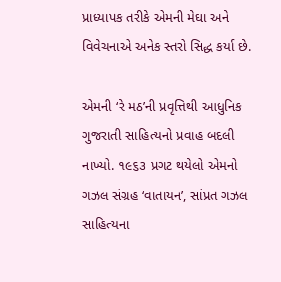પ્રાધ્યાપક તરીકે એમની મેઘા અને વિવેચનાએ અનેક સ્તરો સિદ્ધ કર્યા છે.

એમની ‘રે મઠ’ની પ્રવૃત્તિથી આધુનિક ગુજરાતી સાહિત્યનો પ્રવાહ બદલી નાખ્યો. ૧૯૬૩ પ્રગટ થયેલો એમનો ગઝલ સંગ્રહ ‘વાતાયન’, સાંપ્રત ગઝલ સાહિત્યના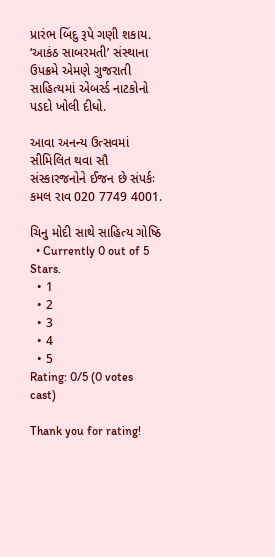પ્રારંભ બિંદુ રૂપે ગણી શકાય. ‘આકંઠ સાબરમતી’ સંસ્થાના ઉપક્રમે એમણે ગુજરાતી સાહિત્યમાં એબર્સ્ડ નાટકોનો પડદો ખોલી દીધો.

આવા અનન્ય ઉત્સવમાં સીમિલિત થવા સૌ સંસ્કારજનોને ઈજન છે સંપર્કઃ કમલ રાવ 020 7749 4001.

ચિનુ મોદી સાથે સાહિત્ય ગોષ્ઠિ
  • Currently 0 out of 5 Stars.
  • 1
  • 2
  • 3
  • 4
  • 5
Rating: 0/5 (0 votes cast)

Thank you for rating!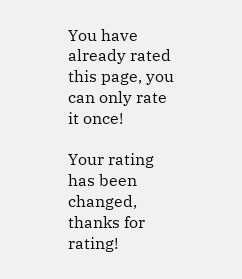You have already rated this page, you can only rate it once!

Your rating has been changed, thanks for rating!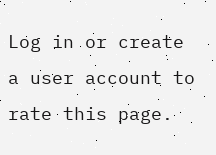Log in or create a user account to rate this page.